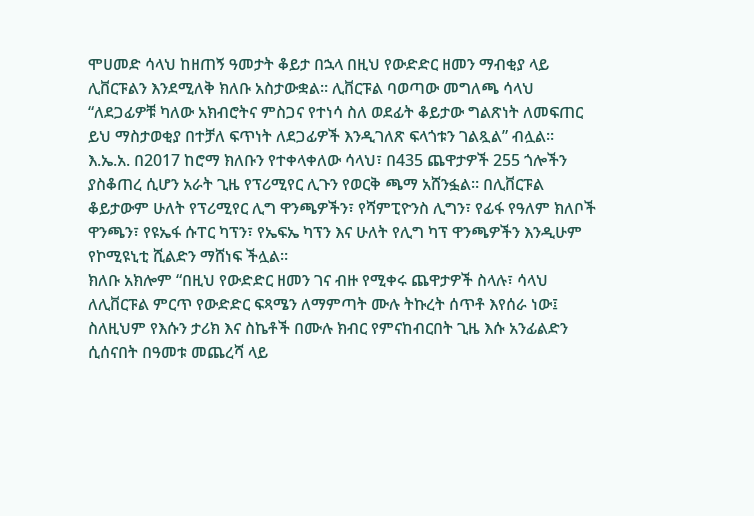ሞሀመድ ሳላህ ከዘጠኝ ዓመታት ቆይታ በኋላ በዚህ የውድድር ዘመን ማብቂያ ላይ ሊቨርፑልን እንደሚለቅ ክለቡ አስታውቋል። ሊቨርፑል ባወጣው መግለጫ ሳላህ “ለደጋፊዎቹ ካለው አክብሮትና ምስጋና የተነሳ ስለ ወደፊት ቆይታው ግልጽነት ለመፍጠር ይህ ማስታወቂያ በተቻለ ፍጥነት ለደጋፊዎች እንዲገለጽ ፍላጎቱን ገልጿል” ብሏል።
እ.ኤ.አ. በ2017 ከሮማ ክለቡን የተቀላቀለው ሳላህ፣ በ435 ጨዋታዎች 255 ጎሎችን ያስቆጠረ ሲሆን አራት ጊዜ የፕሪሚየር ሊጉን የወርቅ ጫማ አሸንፏል። በሊቨርፑል ቆይታውም ሁለት የፕሪሚየር ሊግ ዋንጫዎችን፣ የሻምፒዮንስ ሊግን፣ የፊፋ የዓለም ክለቦች ዋንጫን፣ የዩኤፋ ሱፐር ካፕን፣ የኤፍኤ ካፕን እና ሁለት የሊግ ካፕ ዋንጫዎችን እንዲሁም የኮሚዩኒቲ ሺልድን ማሸነፍ ችሏል።
ክለቡ አክሎም “በዚህ የውድድር ዘመን ገና ብዙ የሚቀሩ ጨዋታዎች ስላሉ፣ ሳላህ ለሊቨርፑል ምርጥ የውድድር ፍጻሜን ለማምጣት ሙሉ ትኩረት ሰጥቶ እየሰራ ነው፤ ስለዚህም የእሱን ታሪክ እና ስኬቶች በሙሉ ክብር የምናከብርበት ጊዜ እሱ አንፊልድን ሲሰናበት በዓመቱ መጨረሻ ላይ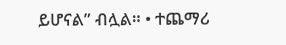ይሆናል” ብሏል። • ተጨማሪ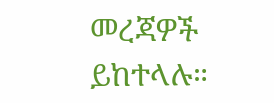መረጃዎች ይከተላሉ።